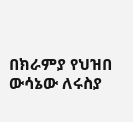በክራምያ የህዝበ ውሳኔው ለሩስያ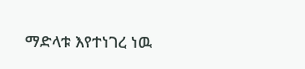ማድላቱ እየተነገረ ነዉ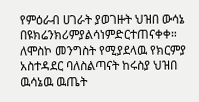የምዕራብ ሀገራት ያወገዙት ህዝበ ውሳኔ በዩክሬንክሪምያልሳነምድርተጠናቀቀ። ለሞስኮ መንግስት የሚያደላዉ የክርምያ አስተዳደር ባለስልጣናት ከሩስያ ህዝበ ዉሳኔዉ ዉጤት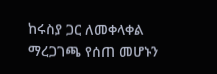ከሩስያ ጋር ለመቀላቀል ማረጋገጫ የሰጠ መሆኑን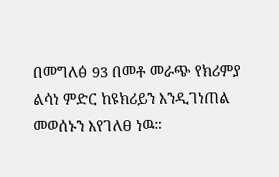በመግለፅ 93 በመቶ መራጭ የክሪምያ ልሳነ ምድር ከዩክሪይን እንዲገነጠል መወሰኑን እየገለፀ ነዉ።